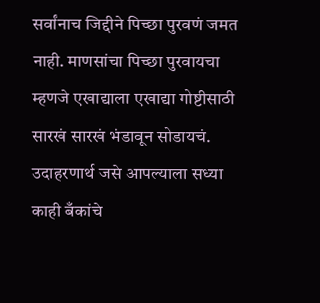सर्वांनाच जिद्दीने पिच्छा पुरवणं जमत नाही. माणसांचा पिच्छा पुरवायचा म्हणजे एखाद्याला एखाद्या गोष्टीसाठी सारखं सारखं भंडावून सोडायचं. उदाहरणार्थ जसे आपल्याला सध्या काही बँकांचे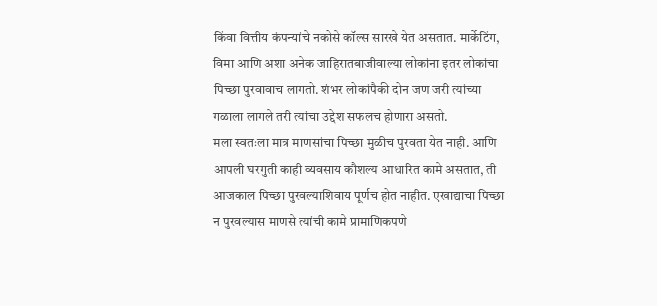किंवा वित्तीय कंपन्यांचे नकोसे कॉल्स सारखे येत असतात. मार्केटिंग, विमा आणि अशा अनेक जाहिरातबाजीवाल्या लोकांना इतर लोकांचा पिच्छा पुरवावाच लागतो. शंभर लोकांपैकी दोन जण जरी त्यांच्या गळाला लागले तरी त्यांचा उद्देश सफलच होणारा असतो.
मला स्वतःला मात्र माणसांचा पिच्छा मुळीच पुरवता येत नाही. आणि आपली घरगुती काही व्यवसाय कौशल्य आधारित कामे असतात, ती आजकाल पिच्छा पुरवल्याशिवाय पूर्णच होत नाहीत. एखाद्याचा पिच्छा न पुरवल्यास माणसे त्यांची कामे प्रामाणिकपणे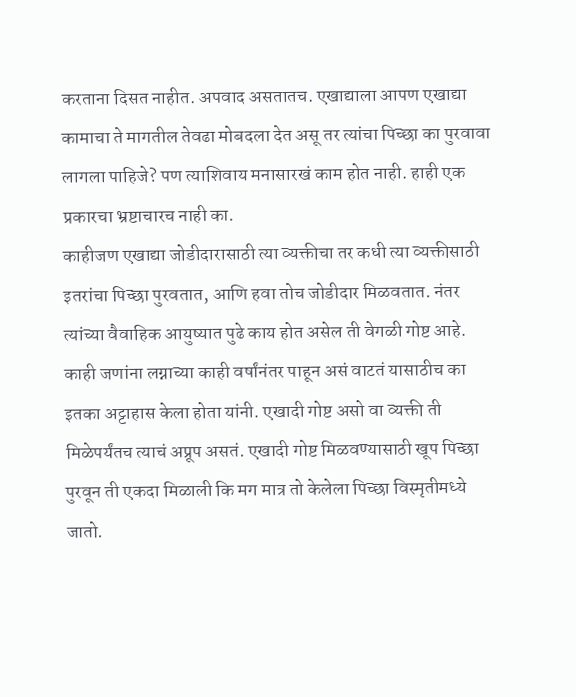करताना दिसत नाहीत. अपवाद असतातच. एखाद्याला आपण एखाद्या कामाचा ते मागतील तेवढा मोबदला देत असू तर त्यांचा पिच्छा का पुरवावा लागला पाहिजे? पण त्याशिवाय मनासारखं काम होत नाही. हाही एक प्रकारचा भ्रष्टाचारच नाही का.
काहीजण एखाद्या जोडीदारासाठी त्या व्यक्तीचा तर कधी त्या व्यक्तीसाठी इतरांचा पिच्छा पुरवतात, आणि हवा तोच जोडीदार मिळवतात. नंतर त्यांच्या वैवाहिक आयुष्यात पुढे काय होत असेल ती वेगळी गोष्ट आहे. काही जणांना लग्नाच्या काही वर्षांनंतर पाहून असं वाटतं यासाठीच का इतका अट्टाहास केला होता यांनी. एखादी गोष्ट असो वा व्यक्ती ती मिळेपर्यंतच त्याचं अप्रूप असतं. एखादी गोष्ट मिळवण्यासाठी खूप पिच्छा पुरवून ती एकदा मिळाली कि मग मात्र तो केलेला पिच्छा विस्मृतीमध्ये जातो.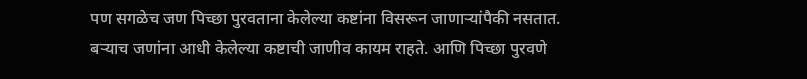पण सगळेच जण पिच्छा पुरवताना केलेल्या कष्टांना विसरून जाणाऱ्यांपैकी नसतात. बऱ्याच जणांना आधी केलेल्या कष्टाची जाणीव कायम राहते. आणि पिच्छा पुरवणे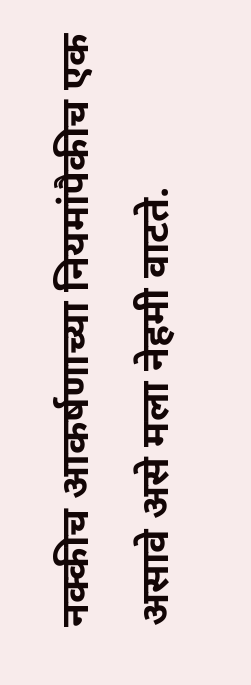नक्कीच आकर्षणाच्या नियमांपैकीच एक असावे असे मला नेहमी वाटते.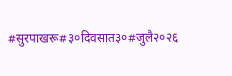#सुरपाखरू#३०दिवसात३०#जुलै२०२६